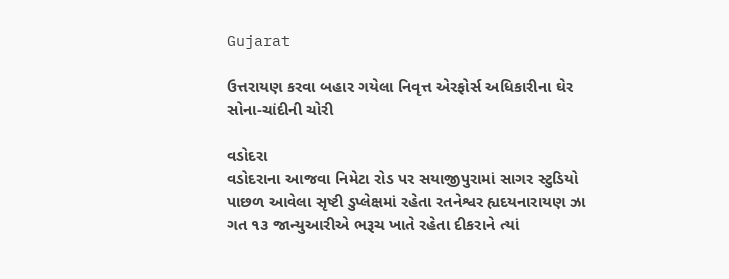Gujarat

ઉત્તરાયણ કરવા બહાર ગયેલા નિવૃત્ત એરફોર્સ અધિકારીના ઘેર સોના-ચાંદીની ચોરી

વડોદરા
વડોદરાના આજવા નિમેટા રોડ પર સયાજીપુરામાં સાગર સ્ટુડિયો પાછળ આવેલા સૃષ્ટી ડુપ્લેક્ષમાં રહેતા રતનેશ્વર હ્યદયનારાયણ ઝા ગત ૧૩ જાન્યુઆરીએ ભરૂચ ખાતે રહેતા દીકરાને ત્યાં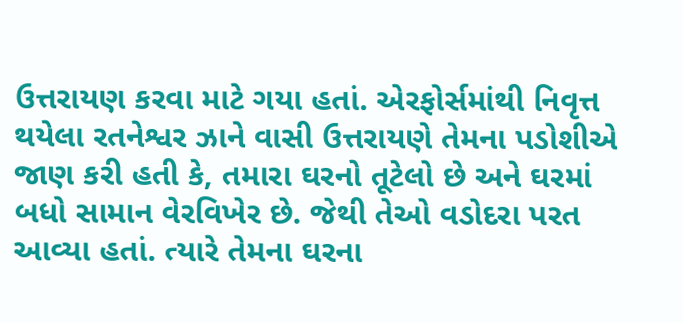ઉત્તરાયણ કરવા માટે ગયા હતાં. એરફોર્સમાંથી નિવૃત્ત થયેલા રતનેશ્વર ઝાને વાસી ઉત્તરાયણે તેમના પડોશીએ જાણ કરી હતી કે, તમારા ઘરનો તૂટેલો છે અને ઘરમાં બધો સામાન વેરવિખેર છે. જેથી તેઓ વડોદરા પરત આવ્યા હતાં. ત્યારે તેમના ઘરના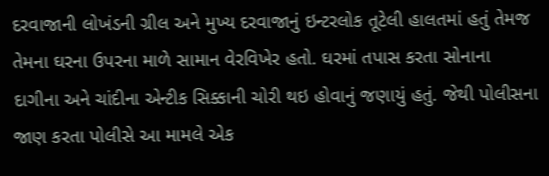દરવાજાની લોખંડની ગ્રીલ અને મુખ્ય દરવાજાનું ઇન્ટરલોક તૂટેલી હાલતમાં હતું તેમજ તેમના ઘરના ઉપરના માળે સામાન વેરવિખેર હતો. ઘરમાં તપાસ કરતા સોનાના દાગીના અને ચાંદીના એન્ટીક સિક્કાની ચોરી થઇ હોવાનું જણાયું હતું. જેથી પોલીસના જાણ કરતા પોલીસે આ મામલે એક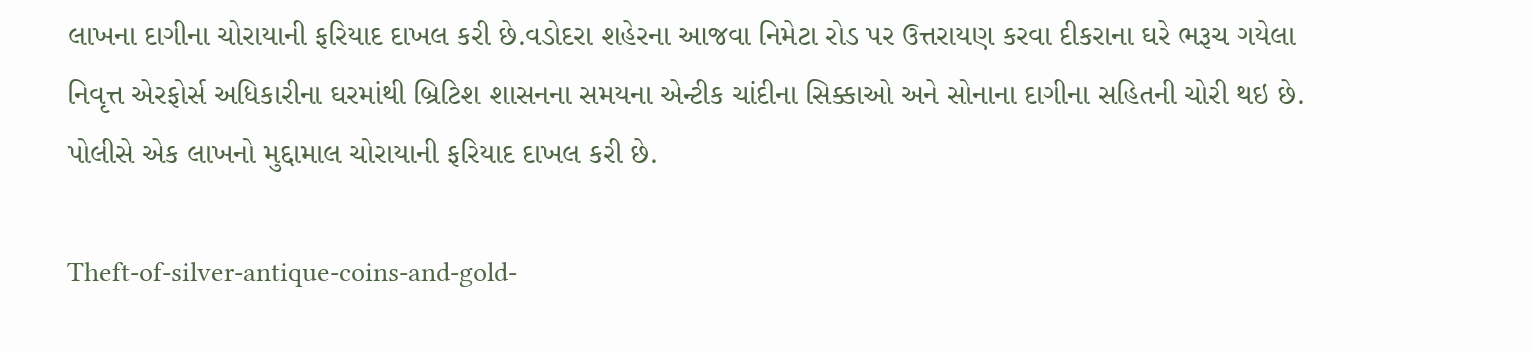લાખના દાગીના ચોરાયાની ફરિયાદ દાખલ કરી છે.વડોદરા શહેરના આજવા નિમેટા રોડ પર ઉત્તરાયણ કરવા દીકરાના ઘરે ભરૂચ ગયેલા નિવૃત્ત એરફોર્સ અધિકારીના ઘરમાંથી બ્રિટિશ શાસનના સમયના એન્ટીક ચાંદીના સિક્કાઓ અને સોનાના દાગીના સહિતની ચોરી થઇ છે. પોલીસે એક લાખનો મુદ્દામાલ ચોરાયાની ફરિયાદ દાખલ કરી છે.

Theft-of-silver-antique-coins-and-gold-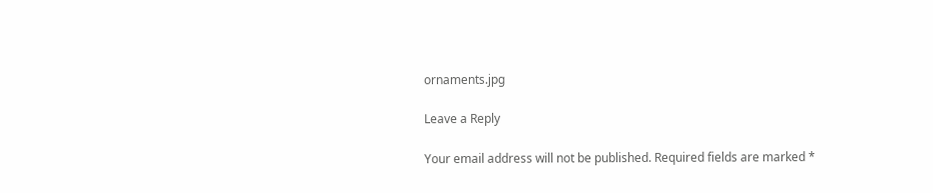ornaments.jpg

Leave a Reply

Your email address will not be published. Required fields are marked *